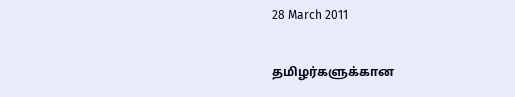28 March 2011

தமிழர்களுக்கான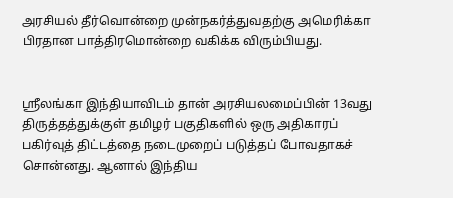அரசியல் தீர்வொன்றை முன்நகர்த்துவதற்கு அமெரிக்கா பிரதான பாத்திரமொன்றை வகிக்க விரும்பியது.


ஸ்ரீலங்கா இந்தியாவிடம் தான் அரசியலமைப்பின் 13வது திருத்தத்துக்குள் தமிழர் பகுதிகளில் ஒரு அதிகாரப் பகிர்வுத் திட்டத்தை நடைமுறைப் படுத்தப் போவதாகச் சொன்னது. ஆனால் இந்திய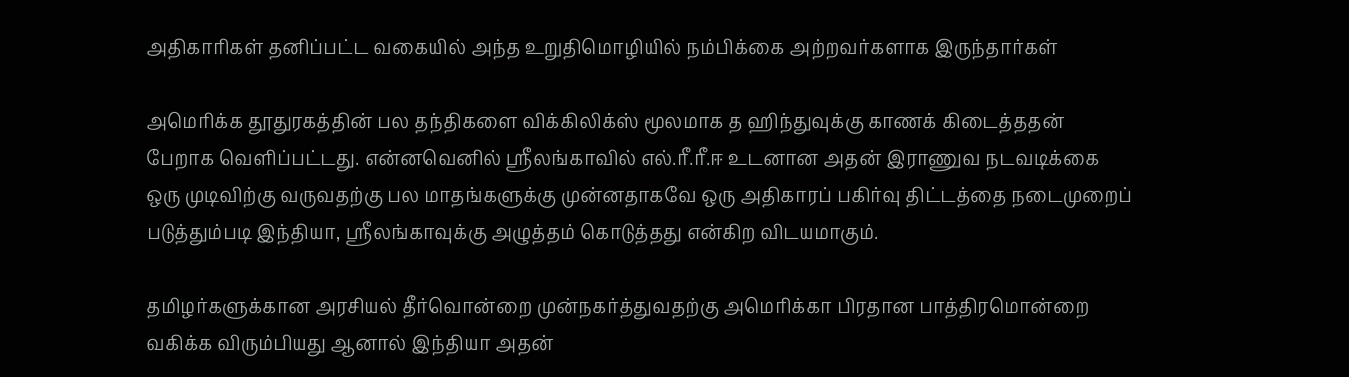அதிகாரிகள் தனிப்பட்ட வகையில் அந்த உறுதிமொழியில் நம்பிக்கை அற்றவர்களாக இருந்தார்கள்

அமெரிக்க தூதுரகத்தின் பல தந்திகளை விக்கிலிக்ஸ் மூலமாக த ஹிந்துவுக்கு காணக் கிடைத்ததன் பேறாக வெளிப்பட்டது. என்னவெனில் ஸ்ரீலங்காவில் எல்.ரீ.ரீ.ஈ உடனான அதன் இராணுவ நடவடிக்கை ஒரு முடிவிற்கு வருவதற்கு பல மாதங்களுக்கு முன்னதாகவே ஒரு அதிகாரப் பகிர்வு திட்டத்தை நடைமுறைப் படுத்தும்படி இந்தியா, ஸ்ரீலங்காவுக்கு அழுத்தம் கொடுத்தது என்கிற விடயமாகும்.

தமிழர்களுக்கான அரசியல் தீர்வொன்றை முன்நகர்த்துவதற்கு அமெரிக்கா பிரதான பாத்திரமொன்றை வகிக்க விரும்பியது ஆனால் இந்தியா அதன்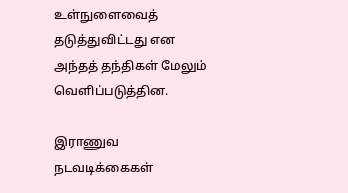உள்நுளைவைத் தடுத்துவிட்டது என அந்தத் தந்திகள் மேலும் வெளிப்படுத்தின.

இராணுவ நடவடிக்கைகள்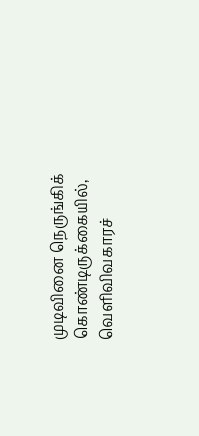முடிவினை நெருங்கிக் கொண்டிருக்கையில், வெளிவிவகாரச்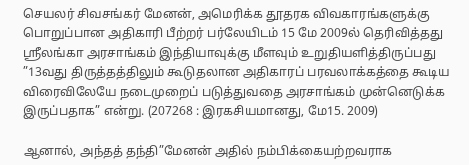செயலர் சிவசங்கர் மேனன், அமெரிக்க தூதரக விவகாரங்களுக்கு பொறுப்பான அதிகாரி பீற்றர் பர்லேயிடம் 15 மே 2009ல் தெரிவித்தது ஸ்ரீலங்கா அரசாங்கம் இந்தியாவுக்கு மீளவும் உறுதியளித்திருப்பது ”13வது திருத்தத்திலும் கூடுதலான அதிகாரப் பரவலாக்கத்தை கூடிய விரைவிலேயே நடைமுறைப் படுத்துவதை அரசாங்கம் முன்னெடுக்க இருப்பதாக” என்று. (207268 : இரகசியமானது, மே15. 2009)

ஆனால், அந்தத் தந்தி”மேனன் அதில் நம்பிக்கையற்றவராக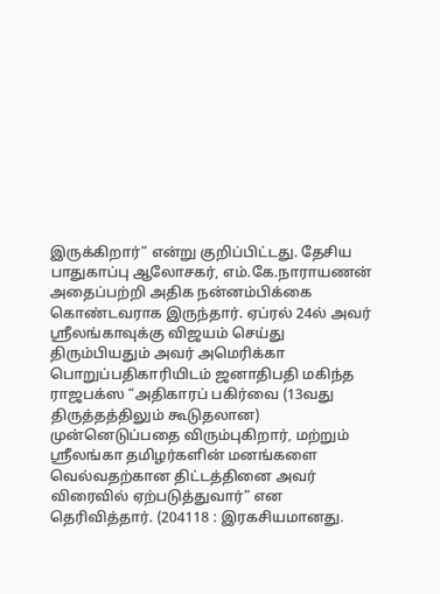இருக்கிறார்” என்று குறிப்பிட்டது. தேசிய பாதுகாப்பு ஆலோசகர், எம்.கே.நாராயணன் அதைப்பற்றி அதிக நன்னம்பிக்கை கொண்டவராக இருந்தார். ஏப்ரல் 24ல் அவர் ஸ்ரீலங்காவுக்கு விஜயம் செய்து திரும்பியதும் அவர் அமெரிக்கா பொறுப்பதிகாரியிடம் ஜனாதிபதி மகிந்த ராஜபக்ஸ “அதிகாரப் பகிர்வை (13வது திருத்தத்திலும் கூடுதலான) முன்னெடுப்பதை விரும்புகிறார், மற்றும் ஸ்ரீலங்கா தமிழர்களின் மனங்களை வெல்வதற்கான திட்டத்தினை அவர் விரைவில் ஏற்படுத்துவார்” என தெரிவித்தார். (204118 : இரகசியமானது.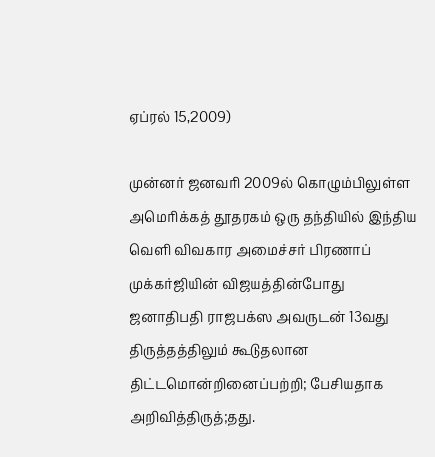ஏப்ரல் 15,2009)

முன்னர் ஜனவரி 2009ல் கொழும்பிலுள்ள அமெரிக்கத் தூதரகம் ஒரு தந்தியில் இந்திய வெளி விவகார அமைச்சர் பிரணாப் முக்கர்ஜியின் விஜயத்தின்போது ஜனாதிபதி ராஜபக்ஸ அவருடன் 13வது திருத்தத்திலும் கூடுதலான திட்டமொன்றினைப்பற்றி; பேசியதாக அறிவித்திருத்;தது.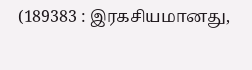(189383 : இரகசியமானது,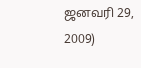ஜனவரி 29, 2009)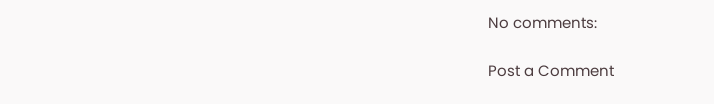No comments:

Post a Comment